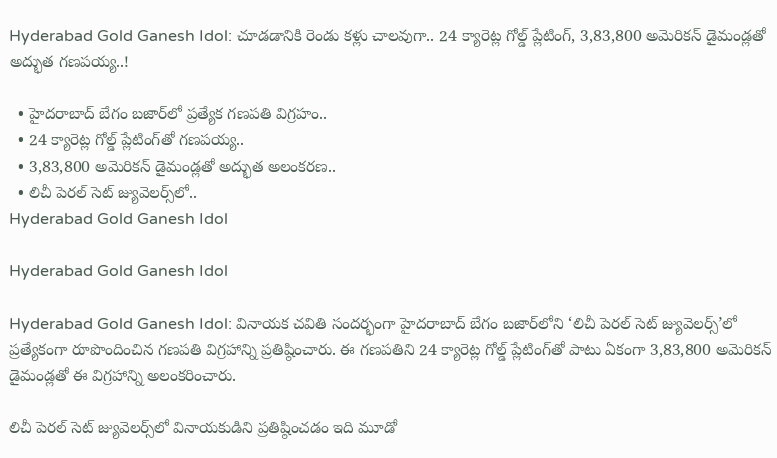Hyderabad Gold Ganesh Idol: చూడడానికి రెండు కళ్లు చాలవుగా.. 24 క్యారెట్ల గోల్డ్‌ ప్లేటింగ్‌, 3,83,800 అమెరికన్‌ డైమండ్లతో అద్భుత గణపయ్య..!

  • హైదరాబాద్‌ బేగం బజార్‌లో ప్రత్యేక గణపతి విగ్రహం..
  • 24 క్యారెట్ల గోల్డ్‌ ప్లేటింగ్‌తో గణపయ్య..
  • 3,83,800 అమెరికన్‌ డైమండ్లతో అద్భుత అలంకరణ..
  • లిచీ పెరల్‌ సెట్‌ జ్యువెలర్స్‌లో..
Hyderabad Gold Ganesh Idol

Hyderabad Gold Ganesh Idol

Hyderabad Gold Ganesh Idol: వినాయక చవితి సందర్భంగా హైదరాబాద్‌ బేగం బజార్‌లోని ‘లిచీ పెరల్‌ సెట్‌ జ్యువెలర్స్‌’లో ప్రత్యేకంగా రూపొందించిన గణపతి విగ్రహాన్ని ప్రతిష్ఠించారు. ఈ గణపతిని 24 క్యారెట్ల గోల్డ్‌ ప్లేటింగ్‌తో పాటు ఏకంగా 3,83,800 అమెరికన్‌ డైమండ్లతో ఈ విగ్రహాన్ని అలంకరించారు.

లిచీ పెరల్‌ సెట్‌ జ్యువెలర్స్‌లో వినాయకుడిని ప్రతిష్ఠించడం ఇది మూడో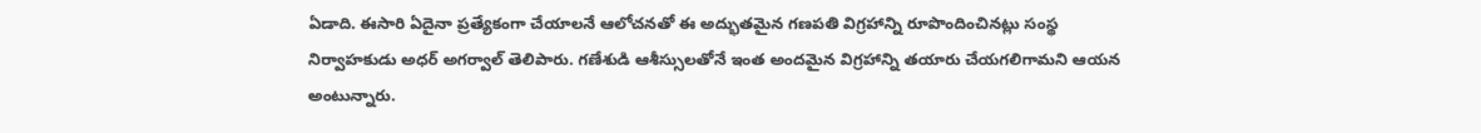ఏడాది. ఈసారి ఏదైనా ప్రత్యేకంగా చేయాలనే ఆలోచనతో ఈ అద్భుతమైన గణపతి విగ్రహాన్ని రూపొందించినట్లు సంస్థ నిర్వాహకుడు అధర్‌ అగర్వాల్‌ తెలిపారు. గణేశుడి ఆశీస్సులతోనే ఇంత అందమైన విగ్రహాన్ని తయారు చేయగలిగామని ఆయన అంటున్నారు.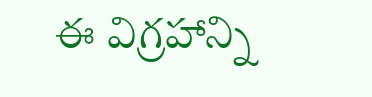ఈ విగ్రహాన్ని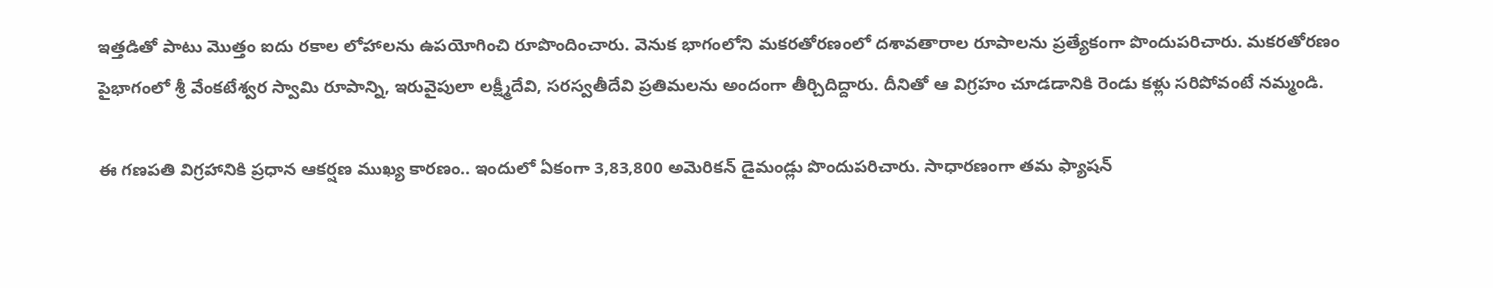ఇత్తడితో పాటు మొత్తం ఐదు రకాల లోహాలను ఉపయోగించి రూపొందించారు. వెనుక భాగంలోని మకరతోరణంలో దశావతారాల రూపాలను ప్రత్యేకంగా పొందుపరిచారు. మకరతోరణం పైభాగంలో శ్రీ వేంకటేశ్వర స్వామి రూపాన్ని, ఇరువైపులా లక్ష్మీదేవి, సరస్వతీదేవి ప్రతిమలను అందంగా తీర్చిదిద్దారు. దీనితో ఆ విగ్రహం చూడడానికి రెండు కళ్లు సరిపోవంటే నమ్మండి.

ఈ గణపతి విగ్రహానికి ప్రధాన ఆకర్షణ ముఖ్య కారణం.. ఇందులో ఏకంగా 3,83,800 అమెరికన్‌ డైమండ్లు పొందుపరిచారు. సాధారణంగా తమ ఫ్యాషన్‌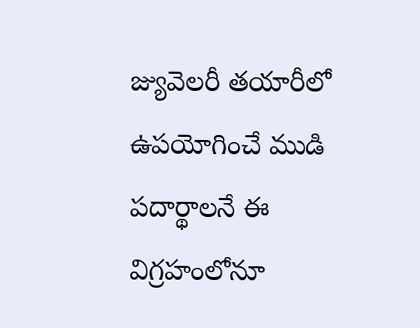జ్యువెలరీ తయారీలో ఉపయోగించే ముడి పదార్థాలనే ఈ విగ్రహంలోనూ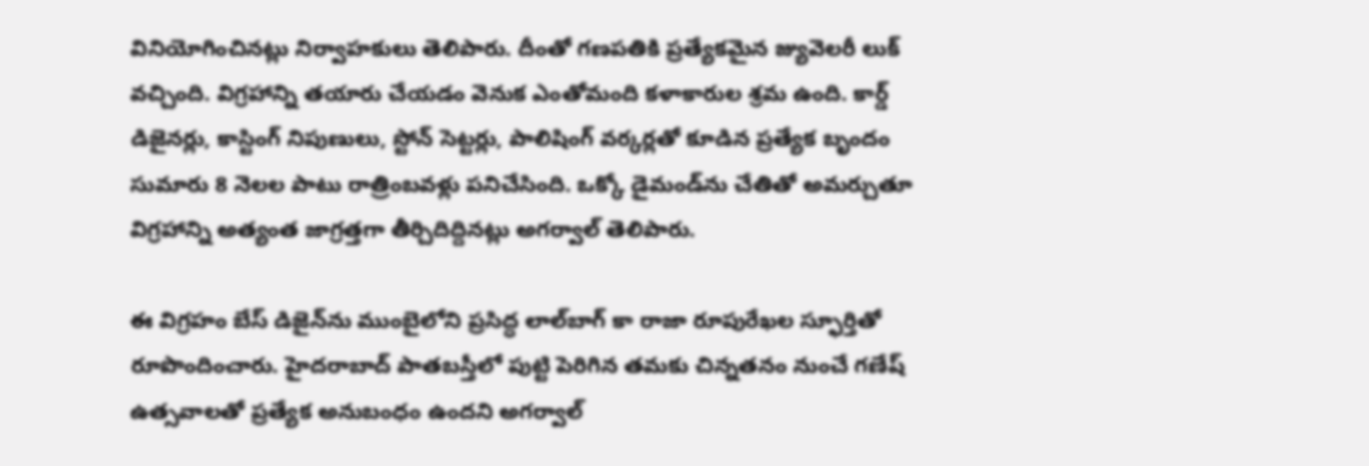వినియోగించినట్లు నిర్వాహకులు తెలిపారు. దీంతో గణపతికి ప్రత్యేకమైన జ్యువెలరీ లుక్‌ వచ్చింది. విగ్రహాన్ని తయారు చేయడం వెనుక ఎంతోమంది కళాకారుల శ్రమ ఉంది. కార్డ్‌ డిజైనర్లు, కాస్టింగ్‌ నిపుణులు, స్టోన్‌ సెట్టర్లు, పాలిషింగ్‌ వర్కర్లతో కూడిన ప్రత్యేక బృందం సుమారు 8 నెలల పాటు రాత్రింబవళ్లు పనిచేసింది. ఒక్కో డైమండ్‌ను చేతితో అమర్చుతూ విగ్రహాన్ని అత్యంత జాగ్రత్తగా తీర్చిదిద్దినట్లు అగర్వాల్‌ తెలిపారు.

ఈ విగ్రహం బేస్‌ డిజైన్‌ను ముంబైలోని ప్రసిద్ధ లాల్‌బాగ్‌ కా రాజా రూపురేఖల స్ఫూర్తితో రూపొందించారు. హైదరాబాద్‌ పాతబస్తీలో పుట్టి పెరిగిన తమకు చిన్నతనం నుంచే గణేష్‌ ఉత్సవాలతో ప్రత్యేక అనుబంధం ఉందని అగర్వాల్‌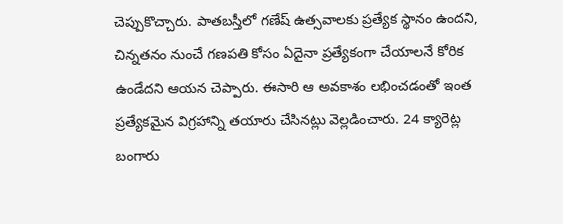చెప్పుకొచ్చారు. పాతబస్తీలో గణేష్‌ ఉత్సవాలకు ప్రత్యేక స్థానం ఉందని, చిన్నతనం నుంచే గణపతి కోసం ఏదైనా ప్రత్యేకంగా చేయాలనే కోరిక ఉండేదని ఆయన చెప్పారు. ఈసారి ఆ అవకాశం లభించడంతో ఇంత ప్రత్యేకమైన విగ్రహాన్ని తయారు చేసినట్లు వెల్లడించారు. 24 క్యారెట్ల బంగారు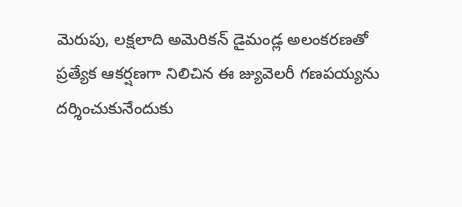మెరుపు, లక్షలాది అమెరికన్‌ డైమండ్ల అలంకరణతో ప్రత్యేక ఆకర్షణగా నిలిచిన ఈ జ్యువెలరీ గణపయ్యను దర్శించుకునేందుకు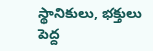స్థానికులు, భక్తులు పెద్ద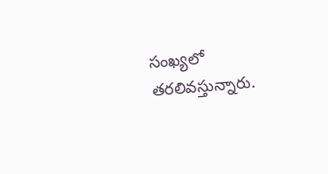సంఖ్యలో తరలివస్తున్నారు.